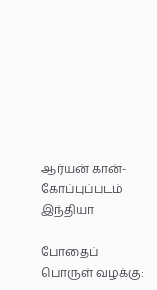ஆர்யன் கான்-கோப்புப்படம்
இந்தியா

போதைப் பொருள் வழக்கு: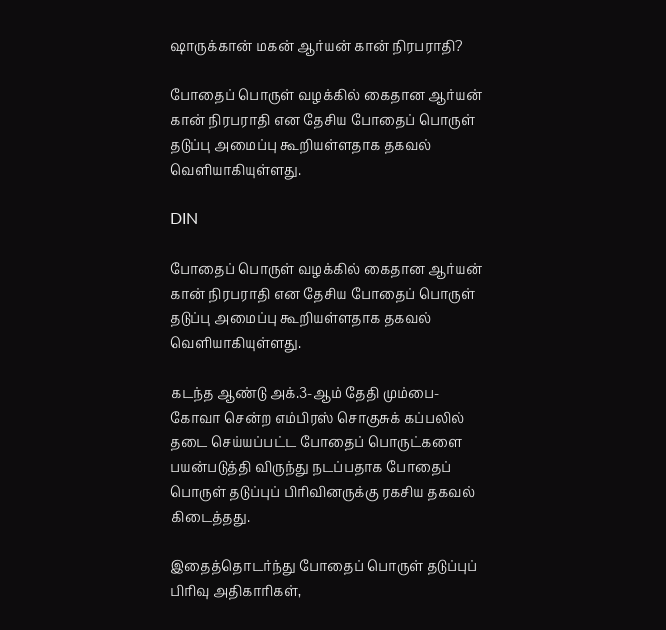ஷாருக்கான் மகன் ஆர்யன் கான் நிரபராதி?

போதைப் பொருள் வழக்கில் கைதான ஆர்யன் கான் நிரபராதி என தேசிய போதைப் பொருள் தடுப்பு அமைப்பு கூறியள்ளதாக தகவல் வெளியாகியுள்ளது.

DIN

போதைப் பொருள் வழக்கில் கைதான ஆர்யன் கான் நிரபராதி என தேசிய போதைப் பொருள் தடுப்பு அமைப்பு கூறியள்ளதாக தகவல் வெளியாகியுள்ளது.

கடந்த ஆண்டு அக்.3-ஆம் தேதி மும்பை-கோவா சென்ற எம்பிரஸ் சொகுசுக் கப்பலில் தடை செய்யப்பட்ட போதைப் பொருட்களை பயன்படுத்தி விருந்து நடப்பதாக போதைப் பொருள் தடுப்புப் பிரிவினருக்கு ரகசிய தகவல் கிடைத்தது.

இதைத்தொடர்ந்து போதைப் பொருள் தடுப்புப் பிரிவு அதிகாரிகள்,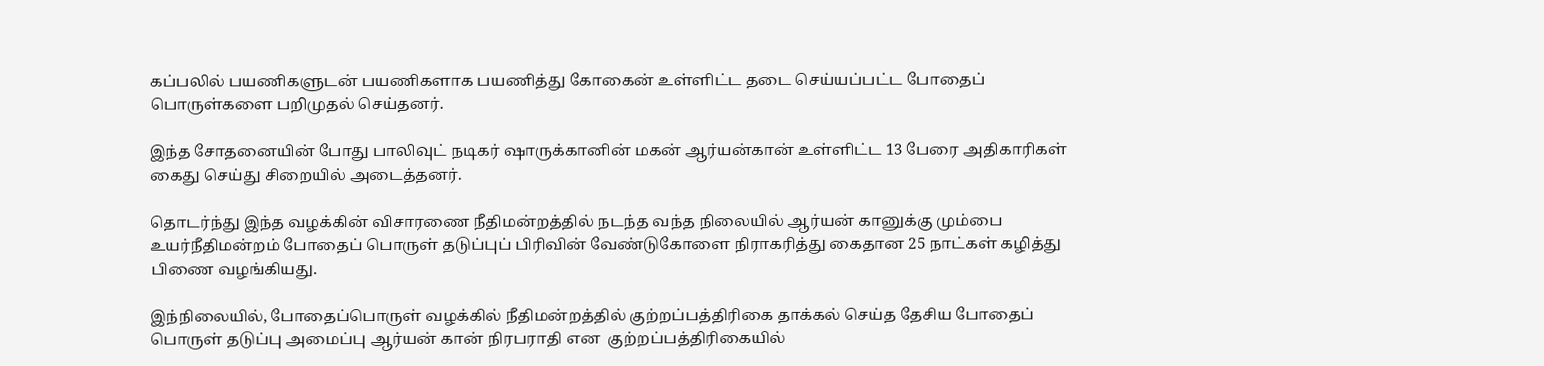கப்பலில் பயணிகளுடன் பயணிகளாக பயணித்து கோகைன் உள்ளிட்ட தடை செய்யப்பட்ட போதைப் பொருள்களை பறிமுதல் செய்தனர்.

இந்த சோதனையின் போது பாலிவுட் நடிகர் ஷாருக்கானின் மகன் ஆர்யன்கான் உள்ளிட்ட 13 பேரை அதிகாரிகள் கைது செய்து சிறையில் அடைத்தனர்.

தொடர்ந்து இந்த வழக்கின் விசாரணை நீதிமன்றத்தில் நடந்த வந்த நிலையில் ஆர்யன் கானுக்கு மும்பை உயர்நீதிமன்றம் போதைப் பொருள் தடுப்புப் பிரிவின் வேண்டுகோளை நிராகரித்து கைதான 25 நாட்கள் கழித்து பிணை வழங்கியது.

இந்நிலையில், போதைப்பொருள் வழக்கில் நீதிமன்றத்தில் குற்றப்பத்திரிகை தாக்கல் செய்த தேசிய போதைப் பொருள் தடுப்பு அமைப்பு ஆர்யன் கான் நிரபராதி என  குற்றப்பத்திரிகையில்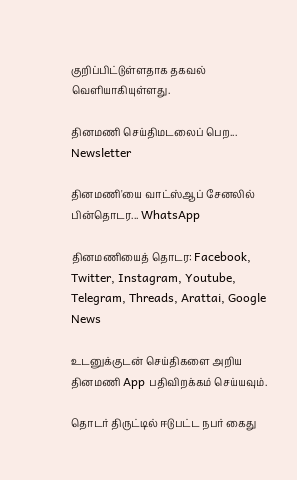குறிப்பிட்டுள்ளதாக தகவல் வெளியாகியுள்ளது.

தினமணி செய்திமடலைப் பெற... Newsletter

தினமணி'யை வாட்ஸ்ஆப் சேனலில் பின்தொடர... WhatsApp

தினமணியைத் தொடர: Facebook, Twitter, Instagram, Youtube, Telegram, Threads, Arattai, Google News

உடனுக்குடன் செய்திகளை அறிய தினமணி App பதிவிறக்கம் செய்யவும்.

தொடர் திருட்டில் ஈடுபட்ட நபர் கைது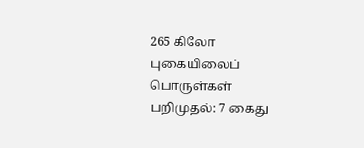265 கிலோ புகையிலைப் பொருள்கள் பறிமுதல்: 7 கைது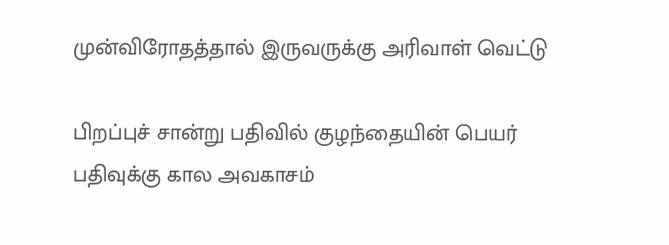முன்விரோதத்தால் இருவருக்கு அரிவாள் வெட்டு

பிறப்புச் சான்று பதிவில் குழந்தையின் பெயர் பதிவுக்கு கால அவகாசம்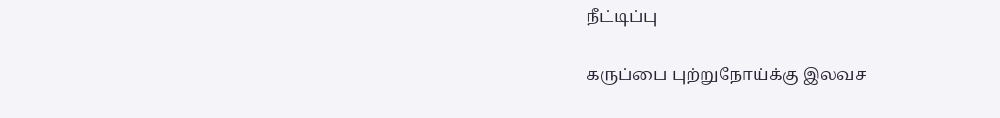நீட்டிப்பு

கருப்பை புற்றுநோய்க்கு இலவச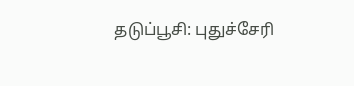தடுப்பூசி: புதுச்சேரி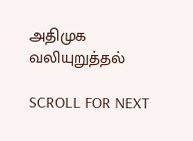அதிமுக வலியுறுத்தல்

SCROLL FOR NEXT